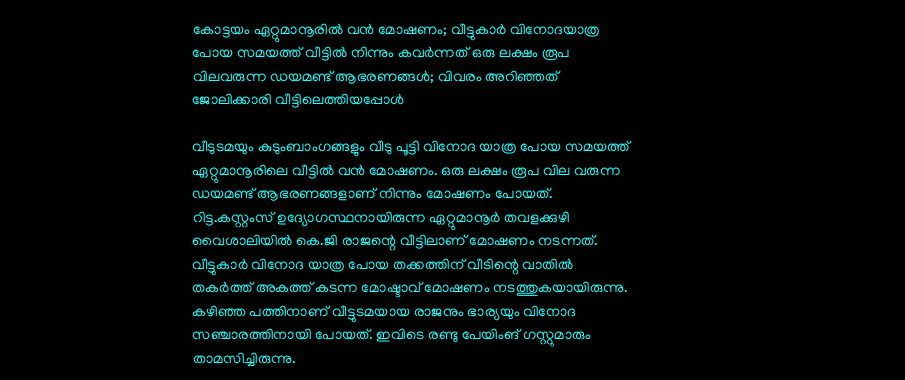കോട്ടയം ഏറ്റുമാനൂരിൽ വൻ മോഷണം; വീട്ടുകാർ വിനോദയാത്ര പോയ സമയത്ത് വീട്ടിൽ നിന്നും കവർന്നത് ഒരു ലക്ഷം രൂപ വിലവരുന്ന ഡയമണ്ട് ആഭരണങ്ങൾ; വിവരം അറിഞ്ഞത് ജോലിക്കാരി വീട്ടിലെത്തിയപ്പോൾ

വീടുടമയും കുടുംബാംഗങ്ങളും വീടു പൂട്ടി വിനോദ യാത്ര പോയ സമയത്ത് ഏറ്റുമാനൂരിലെ വീട്ടിൽ വൻ മോഷണം. ഒരു ലക്ഷം രൂപ വില വരുന്ന ഡയമണ്ട് ആഭരണങ്ങളാണ് നിന്നും മോഷണം പോയത്. റിട്ട.കസ്റ്റംസ് ഉദ്യോഗസ്ഥനായിരുന്ന ഏറ്റുമാനൂർ തവളക്കുഴി വൈശാലിയിൽ കെ.ജി രാജന്റെ വീട്ടിലാണ് മോഷണം നടന്നത്. വീട്ടുകാർ വിനോദ യാത്ര പോയ തക്കത്തിന് വീടിന്റെ വാതിൽ തകർത്ത് അകത്ത് കടന്ന മോഷ്ടാവ് മോഷണം നടത്തുകയായിരുന്നു.
കഴിഞ്ഞ പത്തിനാണ് വീട്ടുടമയായ രാജനും ഭാര്യയും വിനോദ സഞ്ചാരത്തിനായി പോയത്. ഇവിടെ രണ്ടു പേയിംങ് ഗസ്റ്റുമാരും താമസിച്ചിരുന്നു.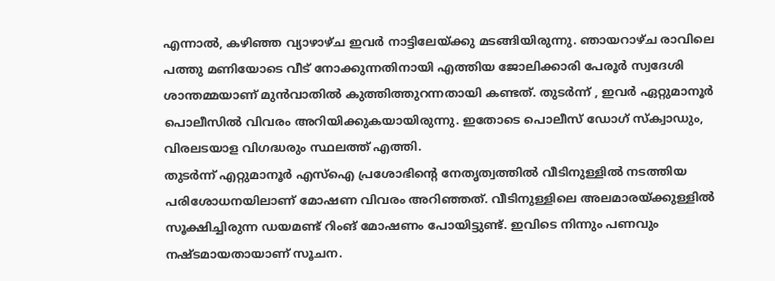എന്നാൽ, കഴിഞ്ഞ വ്യാഴാഴ്ച ഇവർ നാട്ടിലേയ്ക്കു മടങ്ങിയിരുന്നു. ഞായറാഴ്ച രാവിലെ പത്തു മണിയോടെ വീട് നോക്കുന്നതിനായി എത്തിയ ജോലിക്കാരി പേരൂർ സ്വദേശി ശാന്തമ്മയാണ് മുൻവാതിൽ കുത്തിത്തുറന്നതായി കണ്ടത്. തുടർന്ന് , ഇവർ ഏറ്റുമാനൂർ പൊലീസിൽ വിവരം അറിയിക്കുകയായിരുന്നു. ഇതോടെ പൊലീസ് ഡോഗ് സ്ക്വാഡും, വിരലടയാള വിഗദ്ധരും സ്ഥലത്ത് എത്തി.
തുടർന്ന് എറ്റുമാനൂർ എസ്ഐ പ്രശോഭിന്റെ നേതൃത്വത്തിൽ വീടിനുള്ളിൽ നടത്തിയ പരിശോധനയിലാണ് മോഷണ വിവരം അറിഞ്ഞത്. വീടിനുള്ളിലെ അലമാരയ്ക്കുള്ളിൽ സൂക്ഷിച്ചിരുന്ന ഡയമണ്ട് റിംങ് മോഷണം പോയിട്ടുണ്ട്. ഇവിടെ നിന്നും പണവും നഷ്ടമായതായാണ് സൂചന.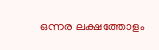ഒന്നര ലക്ഷത്തോളം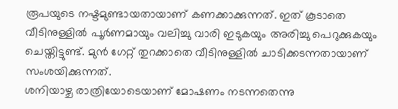രൂപയുടെ നഷ്ടമുണ്ടായതായാണ് കണക്കാക്കുന്നത്. ഇത് കൂടാതെ വീടിനുള്ളിൽ പൂർണമായും വലിച്ചു വാരി ഇടുകയും അരിച്ചു പെറുക്കുകയും ചെയ്തിട്ടുണ്ട്. മുൻ ഗേറ്റ് തുറക്കാതെ വീടിനുള്ളിൽ ചാടിക്കടന്നതായാണ് സംശയിക്കുന്നത്.
ശനിയാഴ്ച രാത്രിയോടെയാണ് മോഷണം നടന്നതെന്നു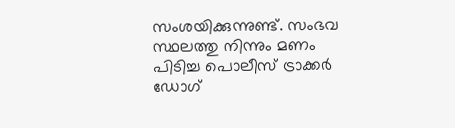സംശയിക്കുന്നുണ്ട്. സംഭവ സ്ഥലത്തു നിന്നും മണം പിടിച്ച പൊലീസ് ട്രാക്കർ ഡോഗ്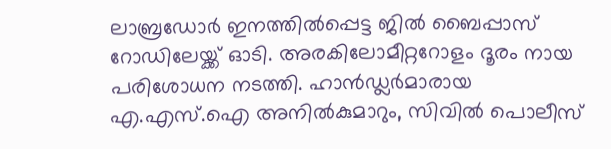ലാബ്രഡോർ ഇനത്തിൽപ്പെട്ട ജിൽ ബൈപ്പാസ് റോഡിലേയ്ക്ക് ഓടി. അരകിലോമീറ്ററോളം ദൂരം നായ പരിശോധന നടത്തി. ഹാൻഡ്ലർമാരായ എ.എസ്.ഐ അനിൽകുമാറും, സിവിൽ പൊലീസ്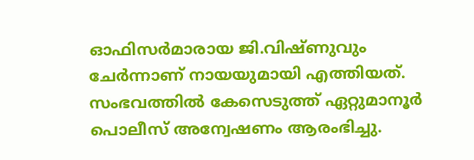ഓഫിസർമാരായ ജി.വിഷ്ണുവും ചേർന്നാണ് നായയുമായി എത്തിയത്. സംഭവത്തിൽ കേസെടുത്ത് ഏറ്റുമാനൂർ പൊലീസ് അന്വേഷണം ആരംഭിച്ചു.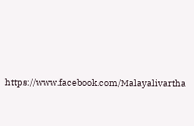https://www.facebook.com/Malayalivartha